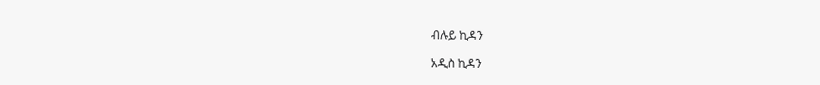ብሉይ ኪዳን

አዲስ ኪዳን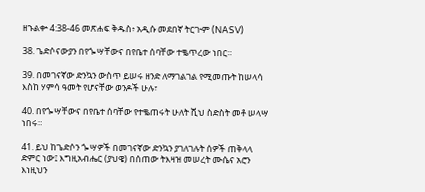ዘኁልቍ 4:38-46 መጽሐፍ ቅዱስ፥ አዲሱ መደበኛ ትርጒም (NASV)

38. ጌድሶናውያን በየጐሣቸውና በየቤተ ሰባቸው ተቈጥረው ነበር።

39. በመገናኛው ድንኳን ውስጥ ይሠሩ ዘንድ ለማገልገል የሚመጡት ከሠላሳ እስከ ሃምሳ ዓመት የሆናቸው ወንዶች ሁሉ፣

40. በየጐሣቸውና በየቤተ ሰባቸው የተቈጠሩት ሁለት ሺህ ስድስት መቶ ሠላሣ ነበሩ።

41. ይህ ከጌድሶን ጐሣዎች በመገናኛው ድንኳን ያገለገሉት ሰዎች ጠቅላላ ድምር ነው፤ እግዚአብሔር (ያህዌ) በሰጠው ትእዛዝ መሠረት ሙሴና አሮን እነዚህን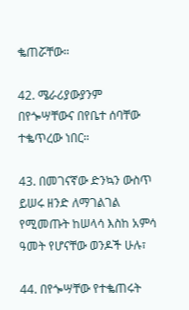ቈጠሯቸው።

42. ሜራሪያውያንም በየጐሣቸውና በየቤተ ሰባቸው ተቈጥረው ነበር።

43. በመገናኛው ድንኳን ውስጥ ይሠሩ ዘንድ ለማገልገል የሚመጡት ከሠላሳ እስከ አምሳ ዓመት የሆናቸው ወንዶች ሁሉ፣

44. በየጐሣቸው የተቈጠሩት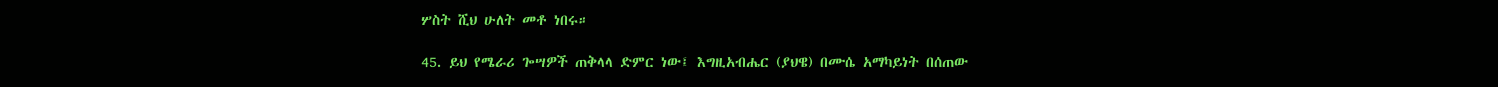ሦስት ሺህ ሁለት መቶ ነበሩ።

45. ይህ የሜራሪ ጐሣዎች ጠቅላላ ድምር ነው፤ እግዚአብሔር (ያህዌ) በሙሴ አማካይነት በሰጠው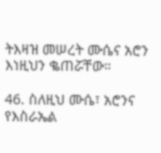ትእዛዝ መሠረት ሙሴና አሮን እነዚህን ቈጠሯቸው።

46. ስለዚህ ሙሴ፣ አሮንና የእስራኤል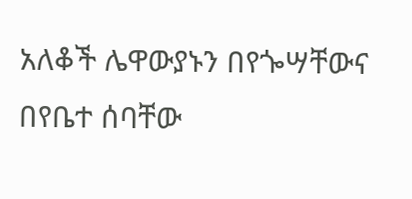አለቆች ሌዋውያኑን በየጐሣቸውና በየቤተ ሰባቸው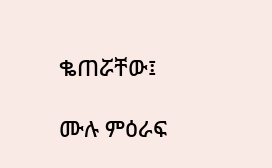ቈጠሯቸው፤

ሙሉ ምዕራፍ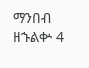ማንበብ ዘኁልቍ 4